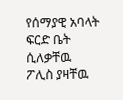የሰማያዊ አባላት ፍርድ ቤት ሲለቃቸዉ ፖሊስ ያዛቸዉ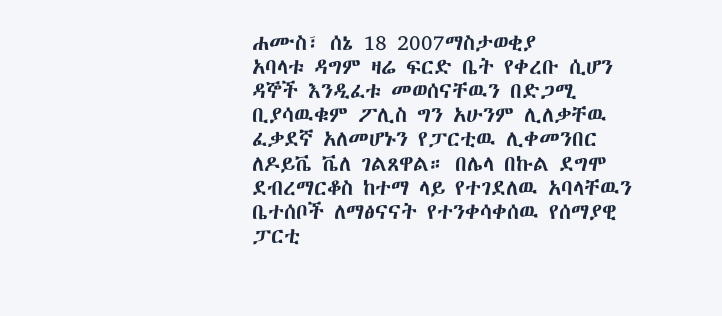ሐሙስ፣ ሰኔ 18 2007ማስታወቂያ
አባላቱ ዳግም ዛሬ ፍርድ ቤት የቀረቡ ሲሆን ዳኞች እንዲፈቱ መወሰናቸዉን በድጋሚ ቢያሳዉቁም ፖሊስ ግን አሁንም ሊለቃቸዉ ፈቃደኛ አለመሆኑን የፓርቲዉ ሊቀመንበር ለዶይቬ ቬለ ገልጸዋል። በሌላ በኩል ደግሞ ደብረማርቆስ ከተማ ላይ የተገደለዉ አባላቸዉን ቤተሰቦች ለማፅናናት የተንቀሳቀሰዉ የሰማያዊ ፓርቲ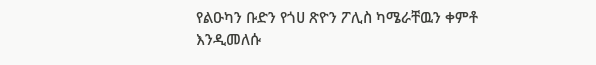የልዑካን ቡድን የጎሀ ጽዮን ፖሊስ ካሜራቸዉን ቀምቶ እንዲመለሱ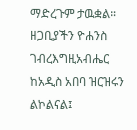ማድረጉም ታዉቋል። ዘጋቢያችን ዮሐንስ ገብረእግዚአብሔር ከአዲስ አበባ ዝርዝሩን ልኮልናል፤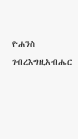ዮሐንስ ገብረእግዚአብሔር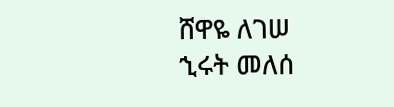ሸዋዬ ለገሠ
ኂሩት መለሰ